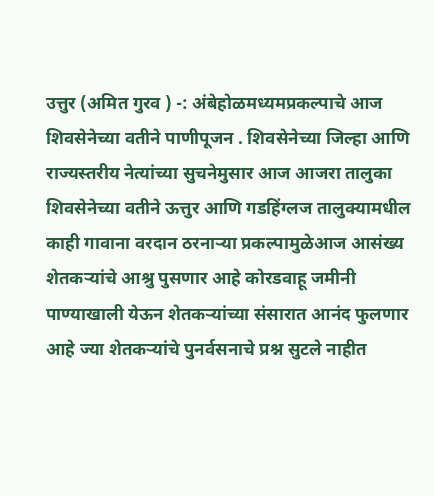उत्तुर (अमित गुरव ) -: अंबेहोळमध्यमप्रकल्पाचे आज शिवसेनेच्या वतीने पाणीपूजन . शिवसेनेच्या जिल्हा आणि राज्यस्तरीय नेत्यांच्या सुचनेमुसार आज आजरा तालुका शिवसेनेच्या वतीने ऊत्तुर आणि गडहिंग्लज तालुक्यामधील काही गावाना वरदान ठरनाऱ्या प्रकल्पामुळेआज आसंख्य शेतकऱ्यांचे आश्रु पुसणार आहे कोरडवाहू जमीनी पाण्याखाली येऊन शेतकऱ्यांच्या संसारात आनंद फुलणार आहे ज्या शेतकऱ्यांचे पुनर्वसनाचे प्रश्न सुटले नाहीत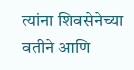त्यांना शिवसेनेच्या वतीने आणि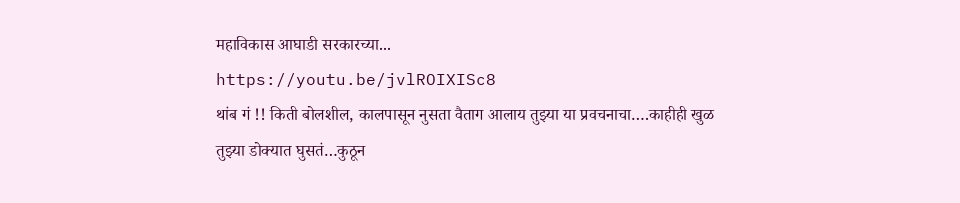महाविकास आघाडी सरकारच्या...
https://youtu.be/jvlROIXISc8
थांब गं !! किती बोलशील, कालपासून नुसता वैताग आलाय तुझ्या या प्रवचनाचा….काहीही खुळ तुझ्या डोक्यात घुसतं…कुठून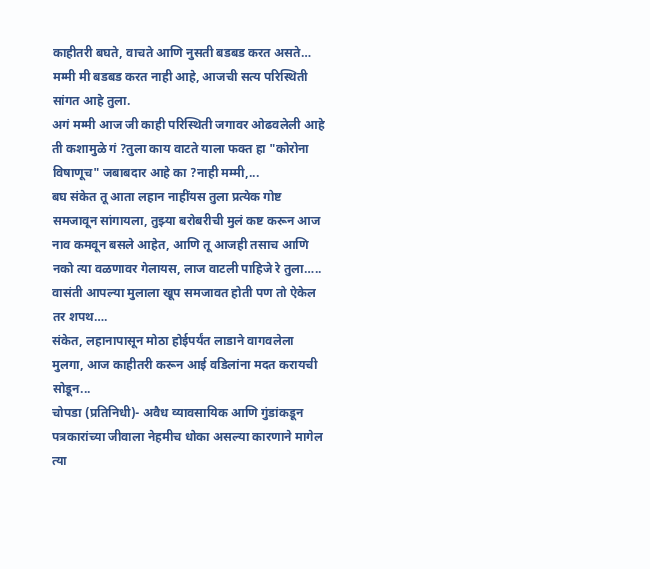काहीतरी बघते, वाचते आणि नुसती बडबड करत असते…
मम्मी मी बडबड करत नाही आहे, आजची सत्य परिस्थिती सांगत आहे तुला.
अगं मम्मी आज जी काही परिस्थिती जगावर ओढवलेली आहे ती कशामुळे गं ?तुला काय वाटते याला फक्त हा "कोरोना विषाणूच" जबाबदार आहे का ?नाही मम्मी,...
बघ संकेत तू आता लहान नाहींयस तुला प्रत्येक गोष्ट समजावून सांगायला, तुझ्या बरोबरीची मुलं कष्ट करून आज नाव कमवून बसले आहेत, आणि तू आजही तसाच आणि नको त्या वळणावर गेलायस, लाज वाटली पाहिजे रे तुला…..
वासंती आपल्या मुलाला खूप समजावत होती पण तो ऐकेल तर शपथ….
संकेत, लहानापासून मोठा होईपर्यंत लाडाने वागवलेला मुलगा, आज काहीतरी करून आई वडिलांना मदत करायची सोडून...
चोपडा (प्रतिनिधी)- अवैध व्यावसायिक आणि गुंडांकडून पत्रकारांच्या जीवाला नेहमीच धोका असल्या कारणाने मागेल त्या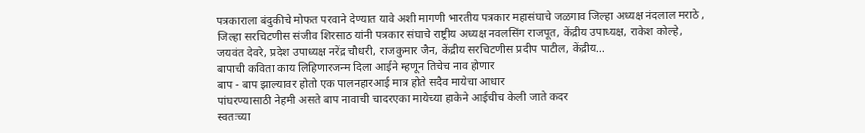पत्रकाराला बंदुकीचे मोफत परवाने देण्यात यावे अशी मागणी भारतीय पत्रकार महासंघाचे जळगाव जिल्हा अध्यक्ष नंदलाल मराठे , जिल्हा सरचिटणीस संजीव शिरसाठ यांनी पत्रकार संघाचे राष्ट्रीय अध्यक्ष नवलसिंग राजपूत, केंद्रीय उपाध्यक्ष, राकेश कोल्हे, जयवंत देवरे, प्रदेश उपाध्यक्ष नरेंद्र चौधरी, राजकुमार जैन, केंद्रीय सरचिटणीस प्रदीप पाटील, केंद्रीय...
बापाची कविता काय लिहिणारजन्म दिला आईने म्हणून तिचेच नाव होणार
बाप - बाप झाल्यावर होतो एक पालनहारआई मात्र होते सदैव मायेचा आधार
पांघरण्यासाठी नेहमी असते बाप नावाची चादरएका मायेच्या हाकेने आईचीच केली जाते कदर
स्वतःच्या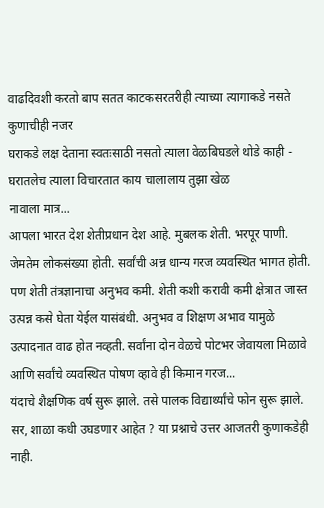वाढदिवशी करतो बाप सतत काटकसरतरीही त्याच्या त्यागाकडे नसते कुणाचीही नजर
घराकडे लक्ष देताना स्वतःसाठी नसतो त्याला वेळबिघडले थोडे काही - घरातलेच त्याला विचारतात काय चालालाय तुझा खेळ
नावाला मात्र...
आपला भारत देश शेतीप्रधान देश आहे. मुबलक शेती. भरपूर पाणी. जेमतेम लोकसंख्या होती. सर्वांची अन्न धान्य गरज व्यवस्थित भागत होती. पण शेती तंत्रज्ञानाचा अनुभव कमी. शेती कशी करावी कमी क्षेत्रात जास्त उत्पन्न कसे घेता येईल यासंबंधी. अनुभव व शिक्षण अभाव यामुळे उत्पादनात वाढ होत नव्हती. सर्वांना दोन वेळचे पोटभर जेवायला मिळावे आणि सर्वांचे व्यवस्थित पोषण व्हावे ही किमान गरज...
यंदाचे शैक्षणिक वर्ष सुरू झाले. तसे पालक विद्यार्थ्यांचे फोन सुरू झाले. सर, शाळा कधी उघडणार आहेत ? या प्रश्नाचे उत्तर आजतरी कुणाकडेही नाही.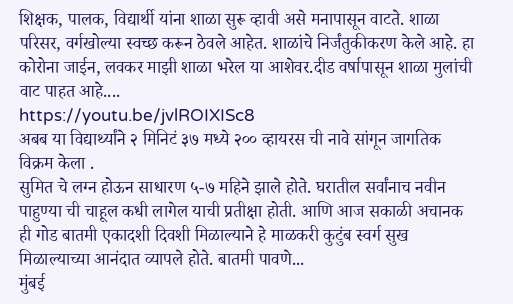शिक्षक, पालक, विद्यार्थी यांना शाळा सुरू व्हावी असे मनापासून वाटते. शाळा परिसर, वर्गखोल्या स्वच्छ करून ठेवले आहेत. शाळांचे निर्जंतुकीकरण केले आहे. हा कोरोना जाईन, लवकर माझी शाळा भरेल या आशेवर.दीड वर्षापासून शाळा मुलांची वाट पाहत आहे....
https://youtu.be/jvlROIXISc8
अबब या विद्यार्थ्यांने २ मिनिटं ३७ मध्ये २०० व्हायरस ची नावे सांगून जागतिक विक्रम केला .
सुमित चे लग्न होऊन साधारण ५-७ महिने झाले होते. घरातील सर्वांनाच नवीन पाहुण्या ची चाहूल कधी लागेल याची प्रतीक्षा होती. आणि आज सकाळी अचानक ही गोड बातमी एकादशी दिवशी मिळाल्याने हे माळकरी कुटुंब स्वर्ग सुख मिळाल्याच्या आनंदात व्यापले होते. बातमी पावणे...
मुंबई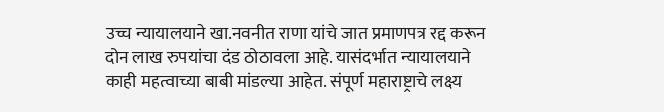उच्च न्यायालयाने खा.नवनीत राणा यांचे जात प्रमाणपत्र रद्द करून दोन लाख रुपयांचा दंड ठोठावला आहे. यासंदर्भात न्यायालयाने काही महत्वाच्या बाबी मांडल्या आहेत. संपूर्ण महाराष्ट्राचे लक्ष्य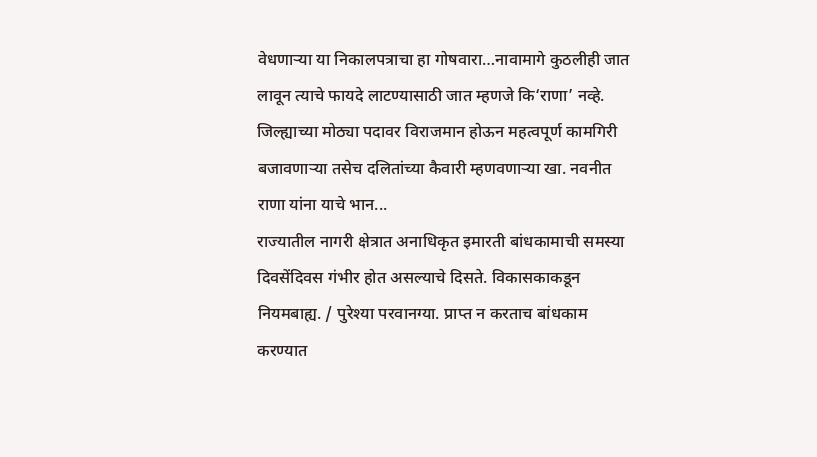वेधणाऱ्या या निकालपत्राचा हा गोषवारा…नावामागे कुठलीही जात लावून त्याचे फायदे लाटण्यासाठी जात म्हणजे कि‘राणा’ नव्हे. जिल्ह्याच्या मोठ्या पदावर विराजमान होऊन महत्वपूर्ण कामगिरी बजावणाऱ्या तसेच दलितांच्या कैवारी म्हणवणाऱ्या खा. नवनीत राणा यांना याचे भान...
राज्यातील नागरी क्षेत्रात अनाधिकृत इमारती बांधकामाची समस्या दिवसेंदिवस गंभीर होत असल्याचे दिसते. विकासकाकडून नियमबाह्य. / पुरेश्या परवानग्या. प्राप्त न करताच बांधकाम करण्यात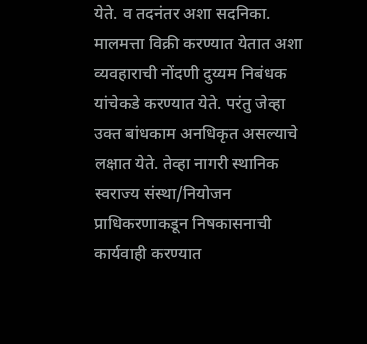येते. व तदनंतर अशा सदनिका. मालमत्ता विक्री करण्यात येतात अशा व्यवहाराची नोंदणी दुय्यम निबंधक यांचेकडे करण्यात येते. परंतु जेव्हा उक्त बांधकाम अनधिकृत असल्याचे लक्षात येते. तेव्हा नागरी स्थानिक स्वराज्य संस्था/नियोजन प्राधिकरणाकडून निषकासनाची कार्यवाही करण्यात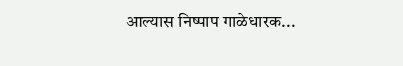आल्यास निष्पाप गाळेधारक...